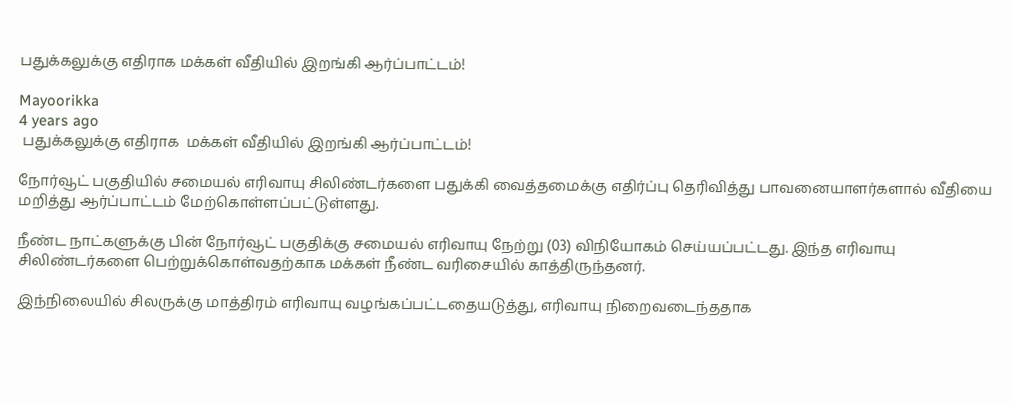பதுக்கலுக்கு எதிராக மக்கள் வீதியில் இறங்கி ஆர்ப்பாட்டம்!

Mayoorikka
4 years ago
 பதுக்கலுக்கு எதிராக  மக்கள் வீதியில் இறங்கி ஆர்ப்பாட்டம்!

நோர்வூட் பகுதியில் சமையல் எரிவாயு சிலிண்டர்களை பதுக்கி வைத்தமைக்கு எதிர்ப்பு தெரிவித்து பாவனையாளர்களால் வீதியை  மறித்து ஆர்ப்பாட்டம் மேற்கொள்ளப்பட்டுள்ளது.

நீண்ட நாட்களுக்கு பின் நோர்வூட் பகுதிக்கு சமையல் எரிவாயு நேற்று (03) விநியோகம் செய்யப்பட்டது. இந்த எரிவாயு சிலிண்டர்களை பெற்றுக்கொள்வதற்காக மக்கள் நீண்ட வரிசையில் காத்திருந்தனர்.

இந்நிலையில் சிலருக்கு மாத்திரம் எரிவாயு வழங்கப்பட்டதையடுத்து, எரிவாயு நிறைவடைந்ததாக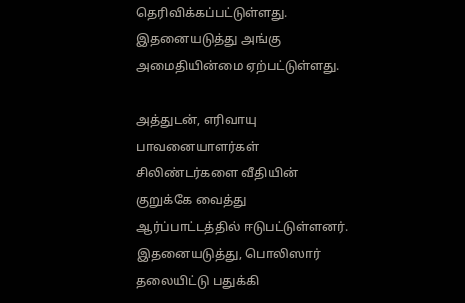தெரிவிக்கப்பட்டுள்ளது. இதனையடுத்து அங்கு அமைதியின்மை ஏற்பட்டுள்ளது.

அத்துடன், எரிவாயு பாவனையாளர்கள் சிலிண்டர்களை வீதியின் குறுக்கே வைத்து ஆர்ப்பாட்டத்தில் ஈடுபட்டுள்ளனர். இதனையடுத்து, பொலிஸார் தலையிட்டு பதுக்கி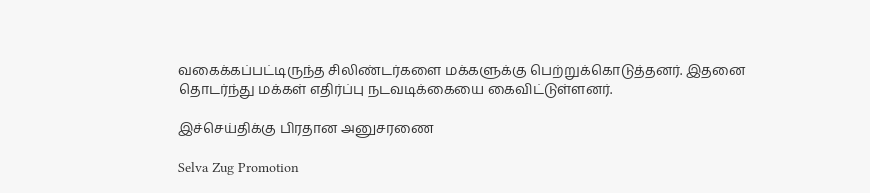வகைக்கப்பட்டிருந்த சிலிண்டர்களை மக்களுக்கு பெற்றுக்கொடுத்தனர். இதனை தொடர்ந்து மக்கள் எதிர்ப்பு நடவடிக்கையை கைவிட்டுள்ளனர்.

இச்செய்திக்கு பிரதான அனுசரணை

Selva Zug Promotion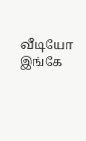வீடியோ இங்கே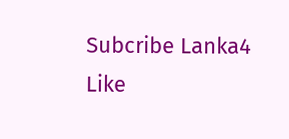Subcribe Lanka4
Like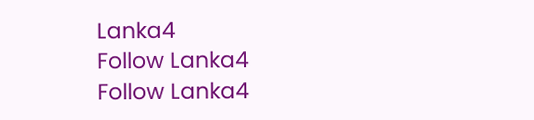Lanka4
Follow Lanka4
Follow Lanka4